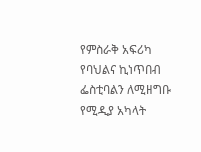የምስራቅ አፍሪካ የባህልና ኪነጥበብ ፌስቲባልን ለሚዘግቡ የሚዲያ አካላት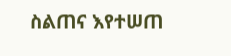ስልጠና እየተሠጠ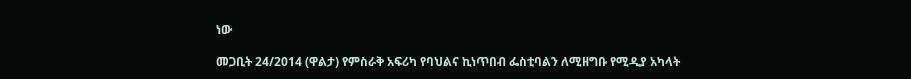ነው

መጋቢት 24/2014 (ዋልታ) የምስራቅ አፍሪካ የባህልና ኪነጥበብ ፌስቲባልን ለሚዘግቡ የሚዲያ አካላት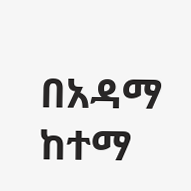በአዳማ ከተማ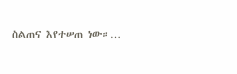ስልጠና እየተሠጠ ነው።…